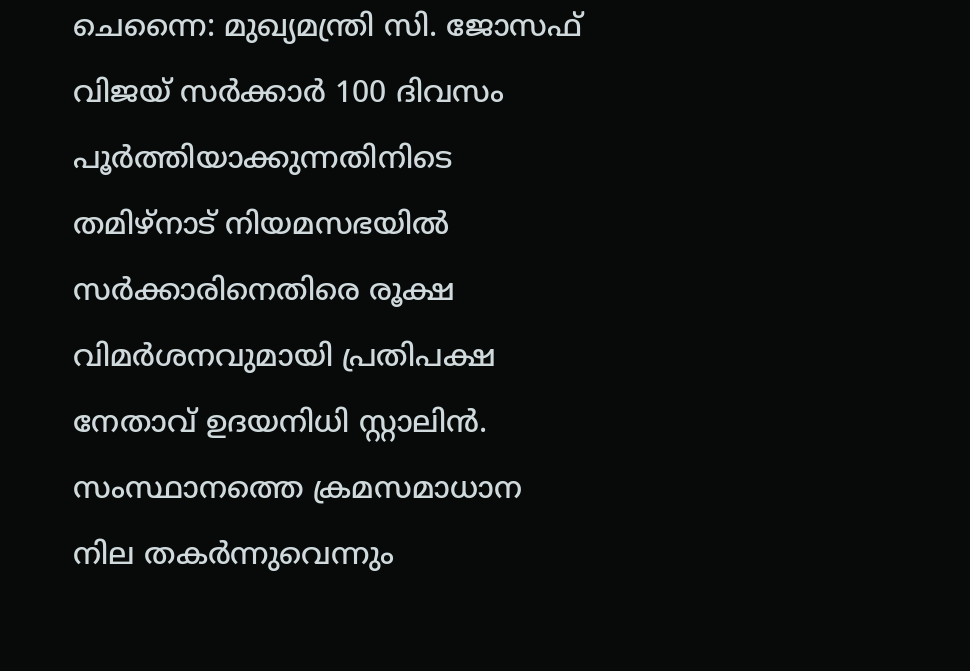ചെന്നൈ: മുഖ്യമന്ത്രി സി. ജോസഫ് വിജയ് സർക്കാർ 100 ദിവസം പൂർത്തിയാക്കുന്നതിനിടെ തമിഴ്നാട് നിയമസഭയിൽ സർക്കാരിനെതിരെ രൂക്ഷ വിമർശനവുമായി പ്രതിപക്ഷ നേതാവ് ഉദയനിധി സ്റ്റാലിൻ. സംസ്ഥാനത്തെ ക്രമസമാധാന നില തകർന്നുവെന്നും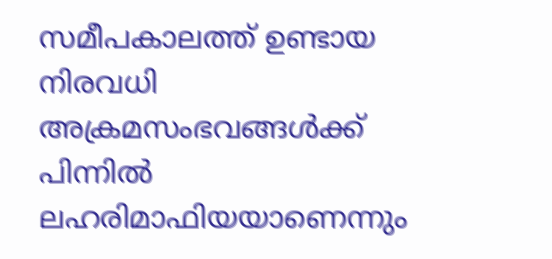സമീപകാലത്ത് ഉണ്ടായ നിരവധി അക്രമസംഭവങ്ങൾക്ക് പിന്നിൽ ലഹരിമാഫിയയാണെന്നും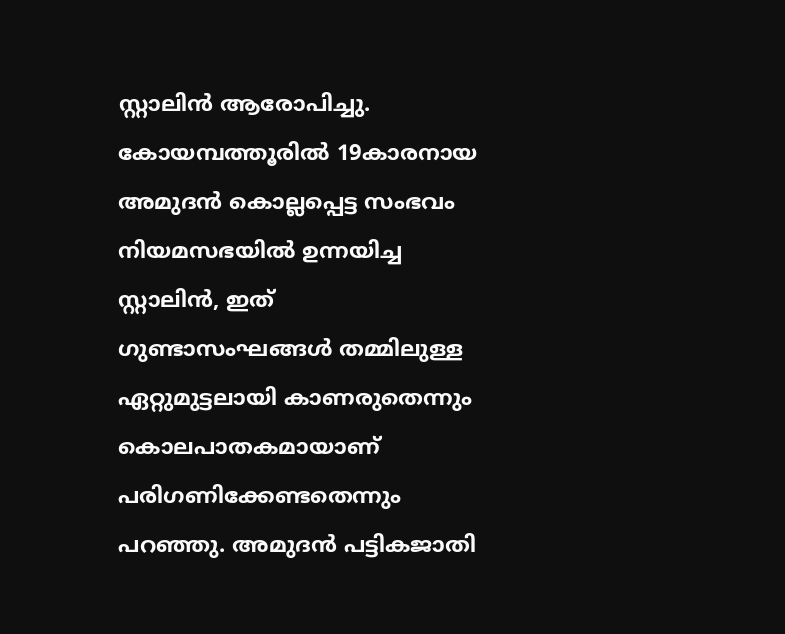സ്റ്റാലിൻ ആരോപിച്ചു.
കോയമ്പത്തൂരിൽ 19കാരനായ അമുദൻ കൊല്ലപ്പെട്ട സംഭവം നിയമസഭയിൽ ഉന്നയിച്ച സ്റ്റാലിൻ, ഇത് ഗുണ്ടാസംഘങ്ങൾ തമ്മിലുള്ള ഏറ്റുമുട്ടലായി കാണരുതെന്നും കൊലപാതകമായാണ് പരിഗണിക്കേണ്ടതെന്നും പറഞ്ഞു. അമുദൻ പട്ടികജാതി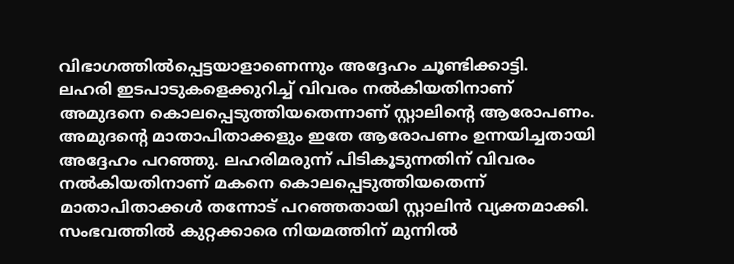വിഭാഗത്തിൽപ്പെട്ടയാളാണെന്നും അദ്ദേഹം ചൂണ്ടിക്കാട്ടി.
ലഹരി ഇടപാടുകളെക്കുറിച്ച് വിവരം നൽകിയതിനാണ് അമുദനെ കൊലപ്പെടുത്തിയതെന്നാണ് സ്റ്റാലിന്റെ ആരോപണം. അമുദന്റെ മാതാപിതാക്കളും ഇതേ ആരോപണം ഉന്നയിച്ചതായി അദ്ദേഹം പറഞ്ഞു. ലഹരിമരുന്ന് പിടികൂടുന്നതിന് വിവരം നൽകിയതിനാണ് മകനെ കൊലപ്പെടുത്തിയതെന്ന് മാതാപിതാക്കൾ തന്നോട് പറഞ്ഞതായി സ്റ്റാലിൻ വ്യക്തമാക്കി.
സംഭവത്തിൽ കുറ്റക്കാരെ നിയമത്തിന് മുന്നിൽ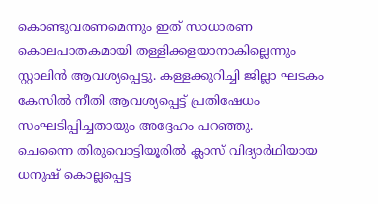കൊണ്ടുവരണമെന്നും ഇത് സാധാരണ കൊലപാതകമായി തള്ളിക്കളയാനാകില്ലെന്നും സ്റ്റാലിൻ ആവശ്യപ്പെട്ടു. കള്ളക്കുറിച്ചി ജില്ലാ ഘടകം കേസിൽ നീതി ആവശ്യപ്പെട്ട് പ്രതിഷേധം സംഘടിപ്പിച്ചതായും അദ്ദേഹം പറഞ്ഞു.
ചെന്നൈ തിരുവൊട്ടിയൂരിൽ ക്ലാസ് വിദ്യാർഥിയായ ധനുഷ് കൊല്ലപ്പെട്ട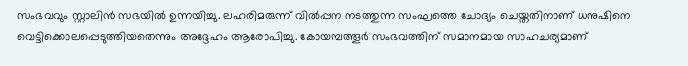സംഭവവും സ്റ്റാലിൻ സഭയിൽ ഉന്നയിച്ചു. ലഹരിമരുന്ന് വിൽപ്പന നടത്തുന്ന സംഘത്തെ ചോദ്യം ചെയ്തതിനാണ് ധനുഷിനെ വെട്ടിക്കൊലപ്പെടുത്തിയതെന്നും അദ്ദേഹം ആരോപിച്ചു. കോയമ്പത്തൂർ സംഭവത്തിന് സമാനമായ സാഹചര്യമാണ്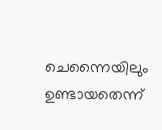ചെന്നൈയിലും ഉണ്ടായതെന്ന്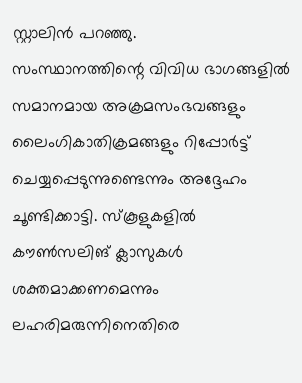സ്റ്റാലിൻ പറഞ്ഞു.
സംസ്ഥാനത്തിന്റെ വിവിധ ഭാഗങ്ങളിൽ സമാനമായ അക്രമസംഭവങ്ങളും ലൈംഗികാതിക്രമങ്ങളും റിപ്പോർട്ട് ചെയ്യപ്പെടുന്നുണ്ടെന്നും അദ്ദേഹം ചൂണ്ടിക്കാട്ടി. സ്കൂളുകളിൽ കൗൺസലിങ് ക്ലാസുകൾ ശക്തമാക്കണമെന്നും ലഹരിമരുന്നിനെതിരെ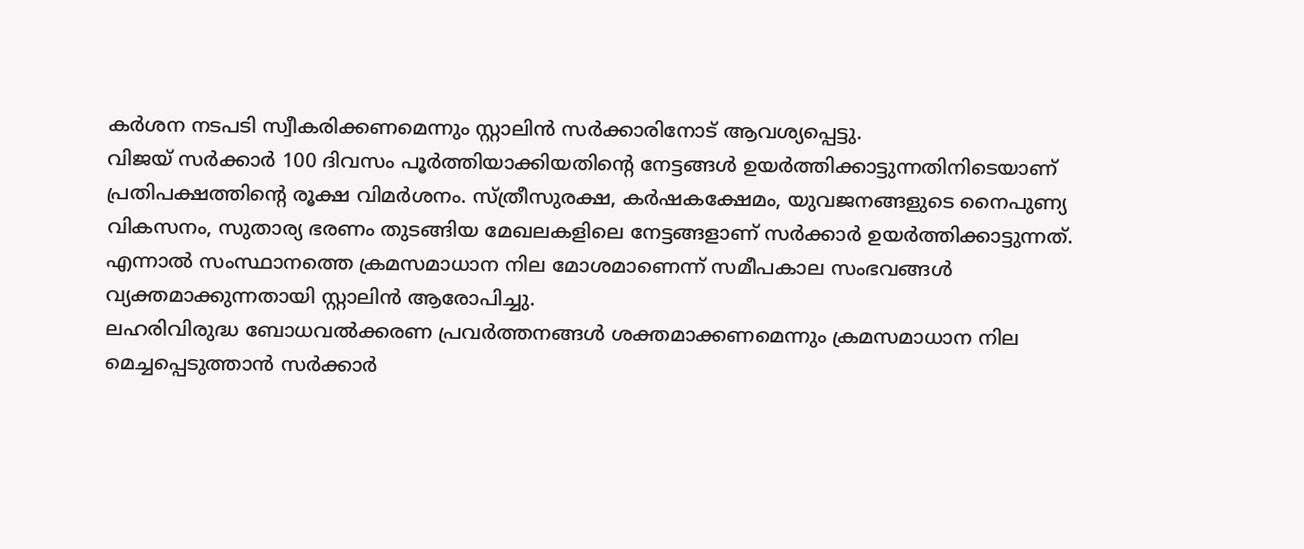കർശന നടപടി സ്വീകരിക്കണമെന്നും സ്റ്റാലിൻ സർക്കാരിനോട് ആവശ്യപ്പെട്ടു.
വിജയ് സർക്കാർ 100 ദിവസം പൂർത്തിയാക്കിയതിന്റെ നേട്ടങ്ങൾ ഉയർത്തിക്കാട്ടുന്നതിനിടെയാണ് പ്രതിപക്ഷത്തിന്റെ രൂക്ഷ വിമർശനം. സ്ത്രീസുരക്ഷ, കർഷകക്ഷേമം, യുവജനങ്ങളുടെ നൈപുണ്യ വികസനം, സുതാര്യ ഭരണം തുടങ്ങിയ മേഖലകളിലെ നേട്ടങ്ങളാണ് സർക്കാർ ഉയർത്തിക്കാട്ടുന്നത്. എന്നാൽ സംസ്ഥാനത്തെ ക്രമസമാധാന നില മോശമാണെന്ന് സമീപകാല സംഭവങ്ങൾ വ്യക്തമാക്കുന്നതായി സ്റ്റാലിൻ ആരോപിച്ചു.
ലഹരിവിരുദ്ധ ബോധവൽക്കരണ പ്രവർത്തനങ്ങൾ ശക്തമാക്കണമെന്നും ക്രമസമാധാന നില മെച്ചപ്പെടുത്താൻ സർക്കാർ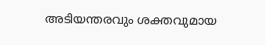അടിയന്തരവും ശക്തവുമായ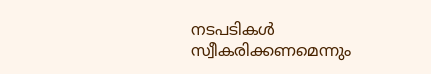നടപടികൾ സ്വീകരിക്കണമെന്നും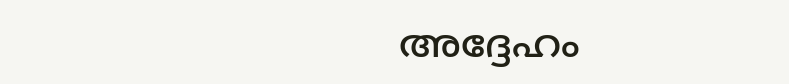അദ്ദേഹം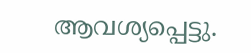ആവശ്യപ്പെട്ടു.